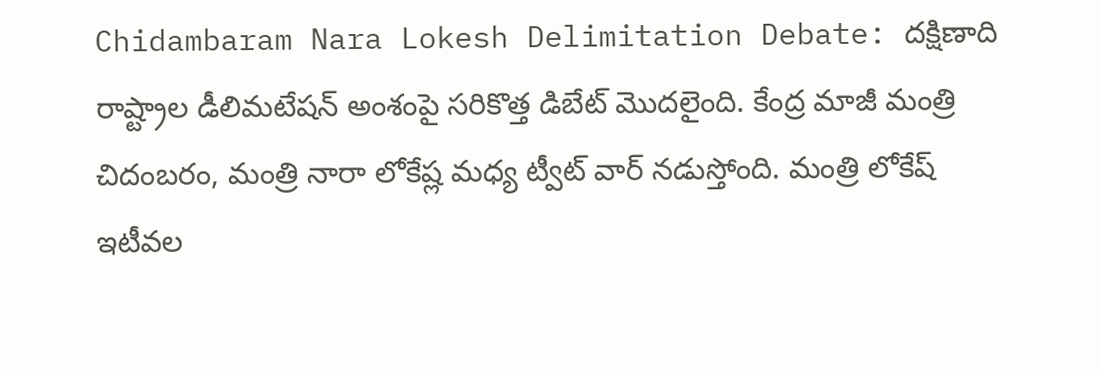Chidambaram Nara Lokesh Delimitation Debate: దక్షిణాది రాష్ట్రాల డీలిమటేషన్ అంశంపై సరికొత్త డిబేట్ మొదలైంది. కేంద్ర మాజీ మంత్రి చిదంబరం, మంత్రి నారా లోకేష్ల మధ్య ట్వీట్ వార్ నడుస్తోంది. మంత్రి లోకేష్ ఇటీవల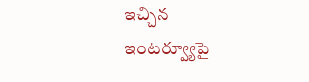ఇచ్చిన ఇంటర్వ్యూపై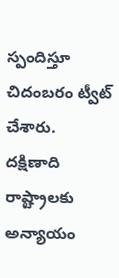స్పందిస్తూ చిదంబరం ట్వీట్ చేశారు. దక్షిణాది రాష్ట్రాలకు అన్యాయం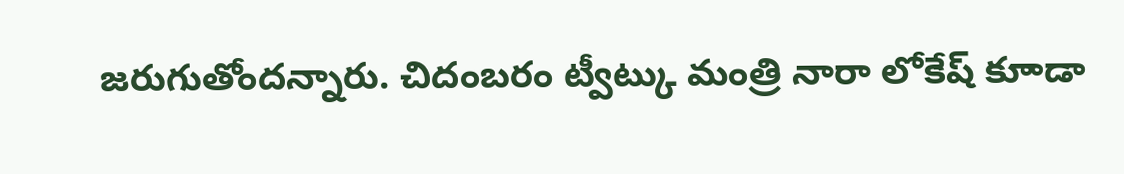జరుగుతోందన్నారు. చిదంబరం ట్వీట్కు మంత్రి నారా లోకేష్ కూాడా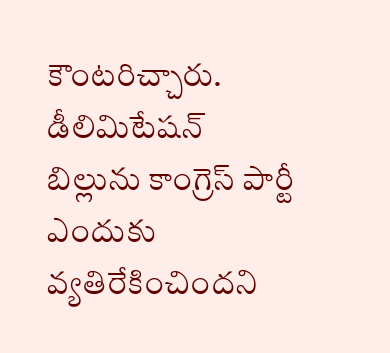కౌంటరిచ్చారు. డీలిమిటేషన్ బిల్లును కాంగ్రెస్ పార్టీ ఎందుకు వ్యతిరేకించిందని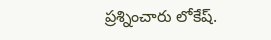ప్రశ్నించారు లోకేష్.